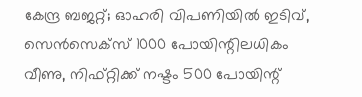കേന്ദ്ര ബജറ്റ്; ഓഹരി വിപണിയിൽ ഇടിവ്, സെൻസെക്സ് 1000 പോയിന്റിലധികം വീണു, നിഫ്റ്റിക്ക് നഷ്ടം 500 പോയിന്റ്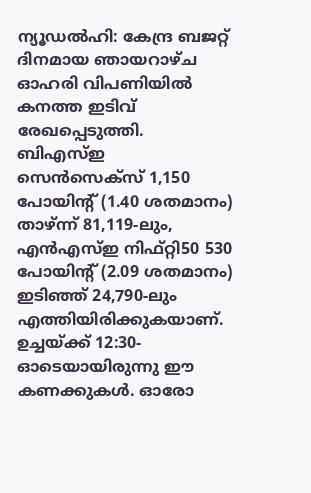ന്യൂഡൽഹി: കേന്ദ്ര ബജറ്റ് ദിനമായ ഞായറാഴ്ച ഓഹരി വിപണിയിൽ കനത്ത ഇടിവ് രേഖപ്പെടുത്തി. ബിഎസ്ഇ സെൻസെക്സ് 1,150 പോയിന്റ് (1.40 ശതമാനം) താഴ്ന്ന് 81,119-ലും, എൻഎസ്ഇ നിഫ്റ്റി50 530 പോയിന്റ് (2.09 ശതമാനം) ഇടിഞ്ഞ് 24,790-ലും എത്തിയിരിക്കുകയാണ്. ഉച്ചയ്ക്ക് 12:30-ഓടെയായിരുന്നു ഈ കണക്കുകൾ. ഓരോ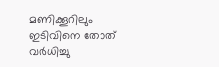മണിക്കൂറിലും ഇടിവിനെ തോത് വർധിച്ചു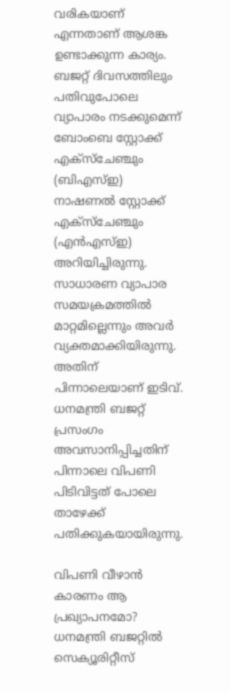വരികയാണ് എന്നതാണ് ആശങ്ക ഉണ്ടാക്കുന്ന കാര്യം.
ബജറ്റ് ദിവസത്തിലും പതിവുപോലെ വ്യാപാരം നടക്കുമെന്ന് ബോംബെ സ്റ്റോക്ക് എക്സ്ചേഞ്ചും (ബിഎസ്ഇ) നാഷണൽ സ്റ്റോക്ക് എക്സ്ചേഞ്ചും (എൻഎസ്ഇ) അറിയിച്ചിരുന്നു. സാധാരണ വ്യാപാര സമയക്രമത്തിൽ മാറ്റമില്ലെന്നും അവർ വ്യക്തമാക്കിയിരുന്നു. അതിന് പിന്നാലെയാണ് ഇടിവ്. ധനമന്ത്രി ബജറ്റ് പ്രസംഗം അവസാനിപ്പിച്ചതിന് പിന്നാലെ വിപണി പിടിവിട്ടത് പോലെ താഴേക്ക് പതിക്കുകയായിരുന്നു.

വിപണി വീഴാൻ കാരണം ആ പ്രഖ്യാപനമോ?
ധനമന്ത്രി ബജറ്റിൽ സെക്യൂരിറ്റീസ്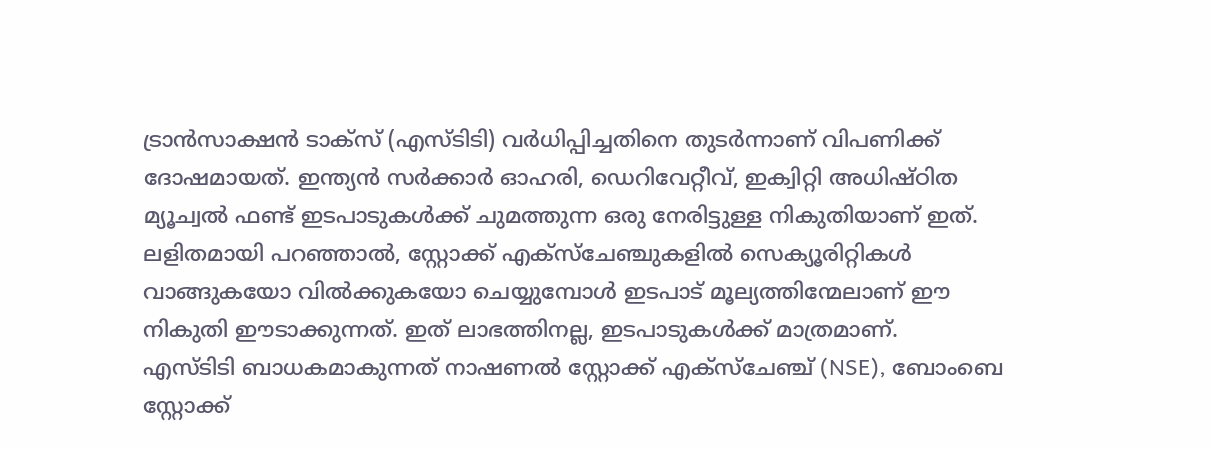ട്രാൻസാക്ഷൻ ടാക്സ് (എസ്ടിടി) വർധിപ്പിച്ചതിനെ തുടർന്നാണ് വിപണിക്ക് ദോഷമായത്. ഇന്ത്യൻ സർക്കാർ ഓഹരി, ഡെറിവേറ്റീവ്, ഇക്വിറ്റി അധിഷ്ഠിത മ്യൂച്വൽ ഫണ്ട് ഇടപാടുകൾക്ക് ചുമത്തുന്ന ഒരു നേരിട്ടുള്ള നികുതിയാണ് ഇത്. ലളിതമായി പറഞ്ഞാൽ, സ്റ്റോക്ക് എക്സ്ചേഞ്ചുകളിൽ സെക്യൂരിറ്റികൾ വാങ്ങുകയോ വിൽക്കുകയോ ചെയ്യുമ്പോൾ ഇടപാട് മൂല്യത്തിന്മേലാണ് ഈ നികുതി ഈടാക്കുന്നത്. ഇത് ലാഭത്തിനല്ല, ഇടപാടുകൾക്ക് മാത്രമാണ്.
എസ്ടിടി ബാധകമാകുന്നത് നാഷണൽ സ്റ്റോക്ക് എക്സ്ചേഞ്ച് (NSE), ബോംബെ സ്റ്റോക്ക്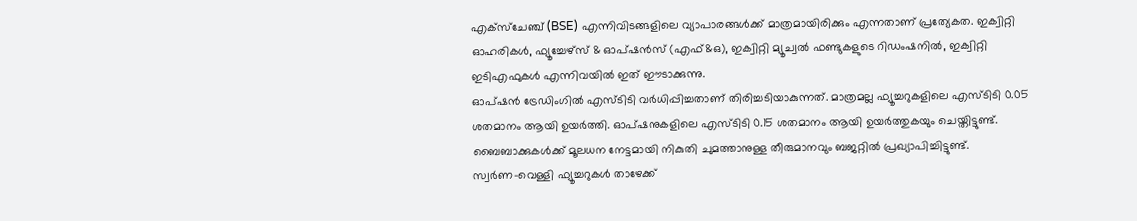എക്സ്ചേഞ്ച് (BSE) എന്നിവിടങ്ങളിലെ വ്യാപാരങ്ങൾക്ക് മാത്രമായിരിക്കും എന്നതാണ് പ്രത്യേകത. ഇക്വിറ്റി ഓഹരികൾ, ഫ്യൂച്ചേഴ്സ് & ഓപ്ഷൻസ് (എഫ്&ഒ), ഇക്വിറ്റി മ്യൂച്വൽ ഫണ്ടുകളുടെ റിഡംഷനിൽ, ഇക്വിറ്റി ഇടിഎഫുകൾ എന്നിവയിൽ ഇത് ഈടാക്കുന്നു.
ഓപ്ഷൻ ട്രേഡിംഗിൽ എസ്ടിടി വർധിപ്പിച്ചതാണ് തിരിച്ചടിയാകുന്നത്. മാത്രമല്ല ഫ്യൂച്ചറുകളിലെ എസ്ടിടി 0.05 ശതമാനം ആയി ഉയർത്തി. ഓപ്ഷനുകളിലെ എസ്ടിടി 0.15 ശതമാനം ആയി ഉയർത്തുകയും ചെയ്തിട്ടുണ്ട്. ബൈബാക്കുകൾക്ക് മൂലധന നേട്ടമായി നികുതി ചുമത്താനുള്ള തീരുമാനവും ബജറ്റിൽ പ്രഖ്യാപിച്ചിട്ടുണ്ട്.
സ്വർണ-വെള്ളി ഫ്യൂച്ചറുകൾ താഴേക്ക്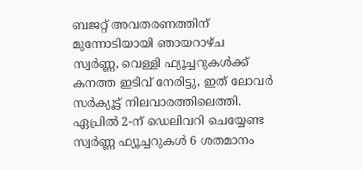ബജറ്റ് അവതരണത്തിന് മുന്നോടിയായി ഞായറാഴ്ച സ്വർണ്ണ, വെള്ളി ഫ്യൂച്ചറുകൾക്ക് കനത്ത ഇടിവ് നേരിട്ടു, ഇത് ലോവർ സർക്യൂട്ട് നിലവാരത്തിലെത്തി. ഏപ്രിൽ 2-ന് ഡെലിവറി ചെയ്യേണ്ട സ്വർണ്ണ ഫ്യൂച്ചറുകൾ 6 ശതമാനം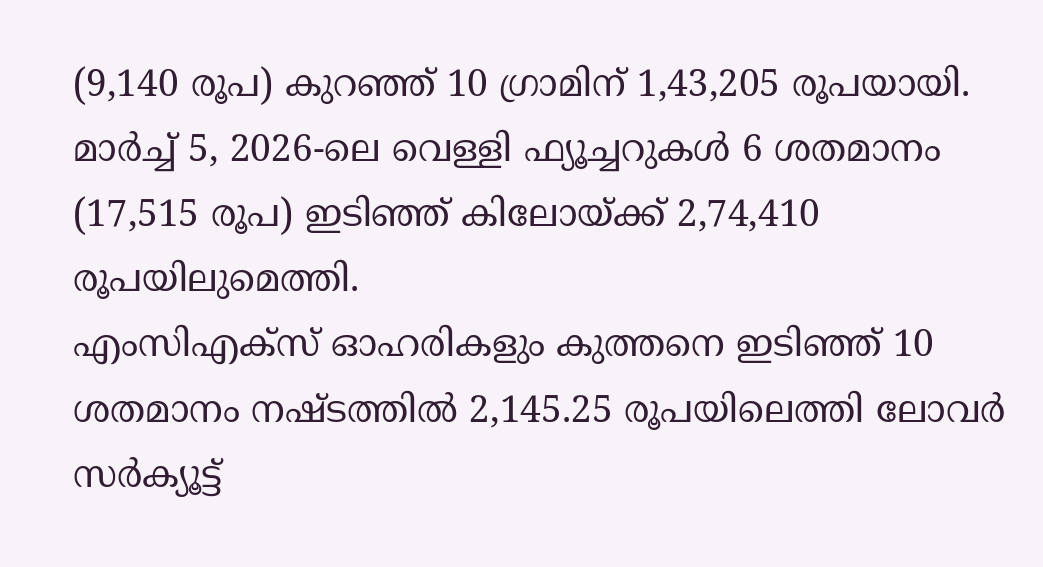(9,140 രൂപ) കുറഞ്ഞ് 10 ഗ്രാമിന് 1,43,205 രൂപയായി. മാർച്ച് 5, 2026-ലെ വെള്ളി ഫ്യൂച്ചറുകൾ 6 ശതമാനം (17,515 രൂപ) ഇടിഞ്ഞ് കിലോയ്ക്ക് 2,74,410 രൂപയിലുമെത്തി.
എംസിഎക്സ് ഓഹരികളും കുത്തനെ ഇടിഞ്ഞ് 10 ശതമാനം നഷ്ടത്തിൽ 2,145.25 രൂപയിലെത്തി ലോവർ സർക്യൂട്ട്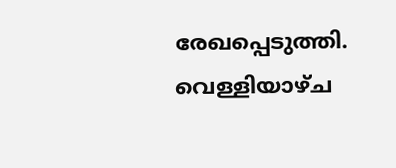രേഖപ്പെടുത്തി. വെള്ളിയാഴ്ച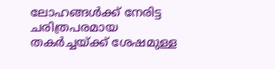ലോഹങ്ങൾക്ക് നേരിട്ട ചരിത്രപരമായ തകർച്ചയ്ക്ക് ശേഷമുള്ള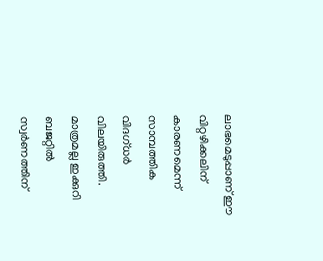ലാഭമെടുപ്പാണ് ഈ വിറ്റഴിക്കലിന് കാരണമെന്ന് സാമ്പത്തിക വിദഗ്ധർ വിലയിരുത്തി. മാത്രമല്ല ഇക്കുറി ബജറ്റിൽ സ്വർണത്തിന്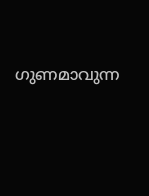ഗുണമാവുന്ന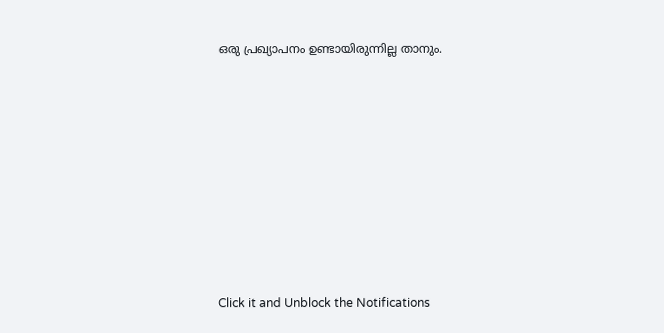ഒരു പ്രഖ്യാപനം ഉണ്ടായിരുന്നില്ല താനും.












Click it and Unblock the Notifications